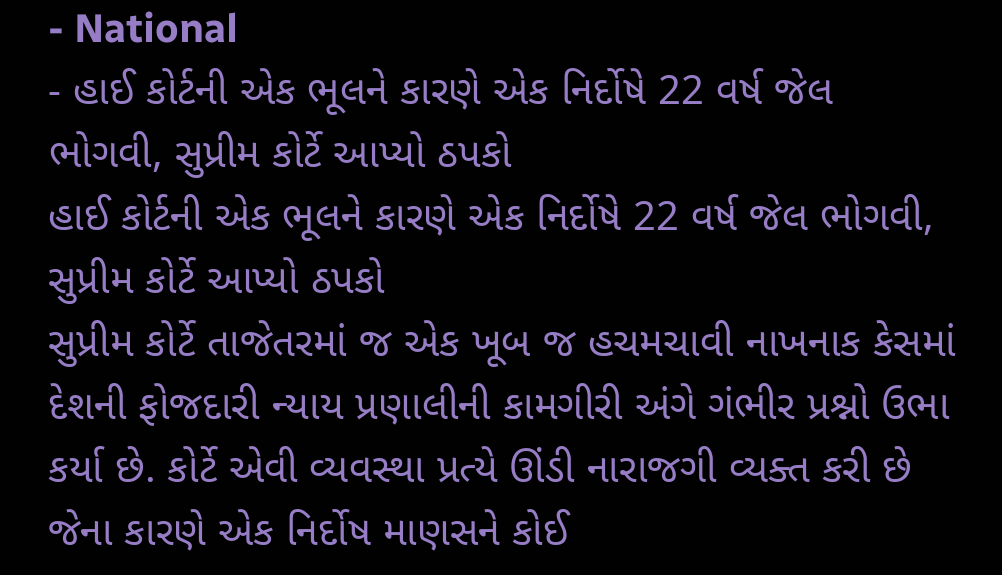- National
- હાઈ કોર્ટની એક ભૂલને કારણે એક નિર્દોષે 22 વર્ષ જેલ ભોગવી, સુપ્રીમ કોર્ટે આપ્યો ઠપકો
હાઈ કોર્ટની એક ભૂલને કારણે એક નિર્દોષે 22 વર્ષ જેલ ભોગવી, સુપ્રીમ કોર્ટે આપ્યો ઠપકો
સુપ્રીમ કોર્ટે તાજેતરમાં જ એક ખૂબ જ હચમચાવી નાખનાક કેસમાં દેશની ફોજદારી ન્યાય પ્રણાલીની કામગીરી અંગે ગંભીર પ્રશ્નો ઉભા કર્યા છે. કોર્ટે એવી વ્યવસ્થા પ્રત્યે ઊંડી નારાજગી વ્યક્ત કરી છે જેના કારણે એક નિર્દોષ માણસને કોઈ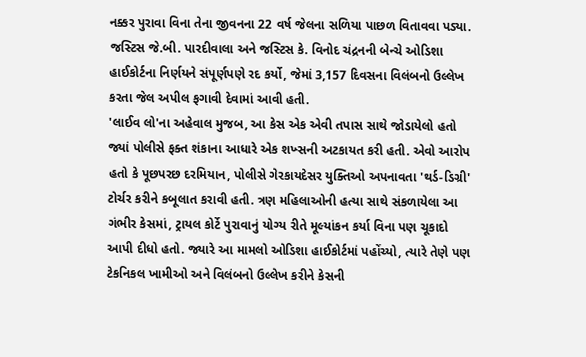નક્કર પુરાવા વિના તેના જીવનના 22 વર્ષ જેલના સળિયા પાછળ વિતાવવા પડ્યા. જસ્ટિસ જે.બી. પારદીવાલા અને જસ્ટિસ કે. વિનોદ ચંદ્રનની બેન્ચે ઓડિશા હાઈકોર્ટના નિર્ણયને સંપૂર્ણપણે રદ કર્યો, જેમાં 3,157 દિવસના વિલંબનો ઉલ્લેખ કરતા જેલ અપીલ ફગાવી દેવામાં આવી હતી.
'લાઈવ લો'ના અહેવાલ મુજબ, આ કેસ એક એવી તપાસ સાથે જોડાયેલો હતો જ્યાં પોલીસે ફક્ત શંકાના આધારે એક શખ્સની અટકાયત કરી હતી. એવો આરોપ હતો કે પૂછપરછ દરમિયાન, પોલીસે ગેરકાયદેસર યુક્તિઓ અપનાવતા 'થર્ડ-ડિગ્રી' ટોર્ચર કરીને કબૂલાત કરાવી હતી. ત્રણ મહિલાઓની હત્યા સાથે સંકળાયેલા આ ગંભીર કેસમાં, ટ્રાયલ કોર્ટે પુરાવાનું યોગ્ય રીતે મૂલ્યાંકન કર્યા વિના પણ ચૂકાદો આપી દીધો હતો. જ્યારે આ મામલો ઓડિશા હાઈકોર્ટમાં પહોંચ્યો, ત્યારે તેણે પણ ટેકનિકલ ખામીઓ અને વિલંબનો ઉલ્લેખ કરીને કેસની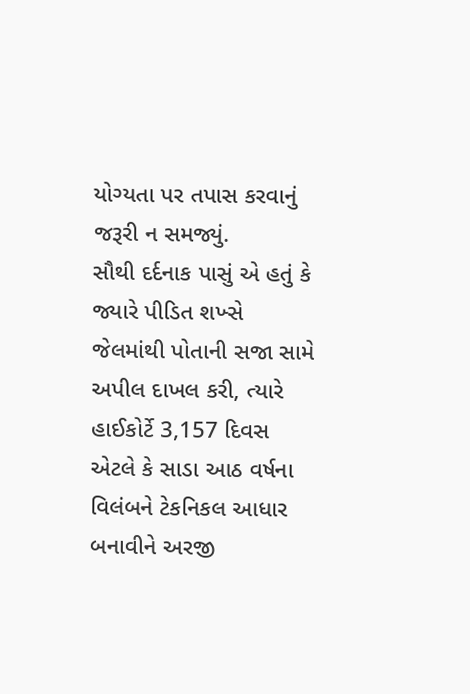યોગ્યતા પર તપાસ કરવાનું જરૂરી ન સમજ્યું.
સૌથી દર્દનાક પાસું એ હતું કે જ્યારે પીડિત શખ્સે જેલમાંથી પોતાની સજા સામે અપીલ દાખલ કરી, ત્યારે હાઈકોર્ટે 3,157 દિવસ એટલે કે સાડા આઠ વર્ષના વિલંબને ટેકનિકલ આધાર બનાવીને અરજી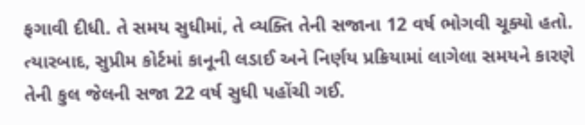ફગાવી દીધી. તે સમય સુધીમાં, તે વ્યક્તિ તેની સજાના 12 વર્ષ ભોગવી ચૂક્યો હતો. ત્યારબાદ, સુપ્રીમ કોર્ટમાં કાનૂની લડાઈ અને નિર્ણય પ્રક્રિયામાં લાગેલા સમયને કારણે તેની કુલ જેલની સજા 22 વર્ષ સુધી પહોંચી ગઈ.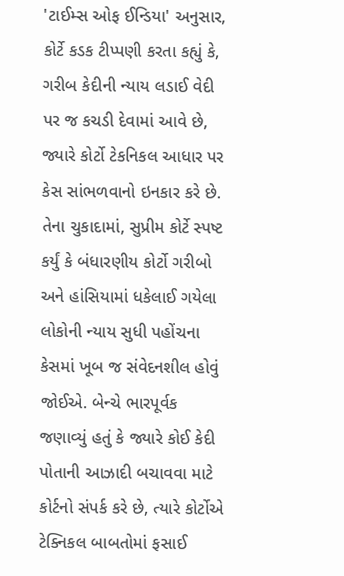'ટાઈમ્સ ઓફ ઈન્ડિયા' અનુસાર, કોર્ટે કડક ટીપ્પણી કરતા કહ્યું કે, ગરીબ કેદીની ન્યાય લડાઈ વેદી પર જ કચડી દેવામાં આવે છે, જ્યારે કોર્ટો ટેકનિકલ આધાર પર કેસ સાંભળવાનો ઇનકાર કરે છે.
તેના ચુકાદામાં, સુપ્રીમ કોર્ટે સ્પષ્ટ કર્યું કે બંધારણીય કોર્ટો ગરીબો અને હાંસિયામાં ધકેલાઈ ગયેલા લોકોની ન્યાય સુધી પહોંચના કેસમાં ખૂબ જ સંવેદનશીલ હોવું જોઈએ. બેન્ચે ભારપૂર્વક જણાવ્યું હતું કે જ્યારે કોઈ કેદી પોતાની આઝાદી બચાવવા માટે કોર્ટનો સંપર્ક કરે છે, ત્યારે કોર્ટોએ ટેક્નિકલ બાબતોમાં ફસાઈ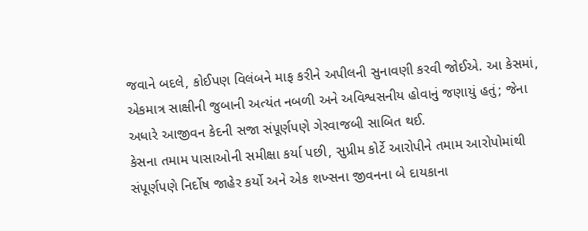જવાને બદલે, કોઈપણ વિલંબને માફ કરીને અપીલની સુનાવણી કરવી જોઈએ. આ કેસમાં, એકમાત્ર સાક્ષીની જુબાની અત્યંત નબળી અને અવિશ્વસનીય હોવાનું જણાયું હતું; જેના અધારે આજીવન કેદની સજા સંપૂર્ણપણે ગેરવાજબી સાબિત થઈ.
કેસના તમામ પાસાઓની સમીક્ષા કર્યા પછી, સુપ્રીમ કોર્ટે આરોપીને તમામ આરોપોમાંથી સંપૂર્ણપણે નિર્દોષ જાહેર કર્યો અને એક શખ્સના જીવનના બે દાયકાના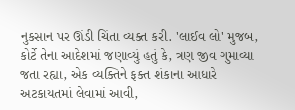નુકસાન પર ઊંડી ચિંતા વ્યક્ત કરી. 'લાઈવ લો' મુજબ, કોર્ટે તેના આદેશમાં જણાવ્યું હતું કે, ત્રણ જીવ ગુમાવ્યા જતા રહ્યા, એક વ્યક્તિને ફક્ત શંકાના આધારે અટકાયતમાં લેવામાં આવી,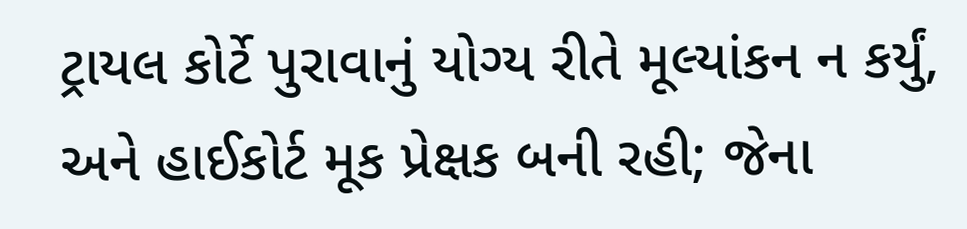ટ્રાયલ કોર્ટે પુરાવાનું યોગ્ય રીતે મૂલ્યાંકન ન કર્યું, અને હાઈકોર્ટ મૂક પ્રેક્ષક બની રહી; જેના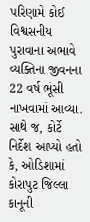પરિણામે કોઈ વિશ્વસનીય પુરાવાના અભાવે વ્યક્તિના જીવનના 22 વર્ષ ભૂંસી નાખવામાં આવ્યા.
સાથે જ, કોર્ટે નિર્દેશ આપ્યો હતો કે, ઓડિશામાં કોરાપુટ જિલ્લા કાનૂની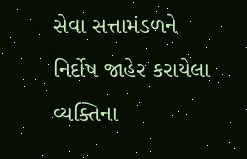સેવા સત્તામંડળને નિર્દોષ જાહેર કરાયેલા વ્યક્તિના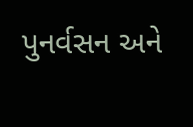પુનર્વસન અને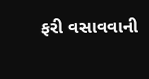ફરી વસાવવાની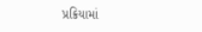પ્રક્રિયામાં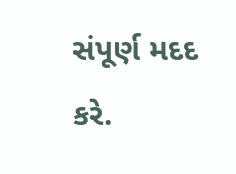સંપૂર્ણ મદદ કરે.